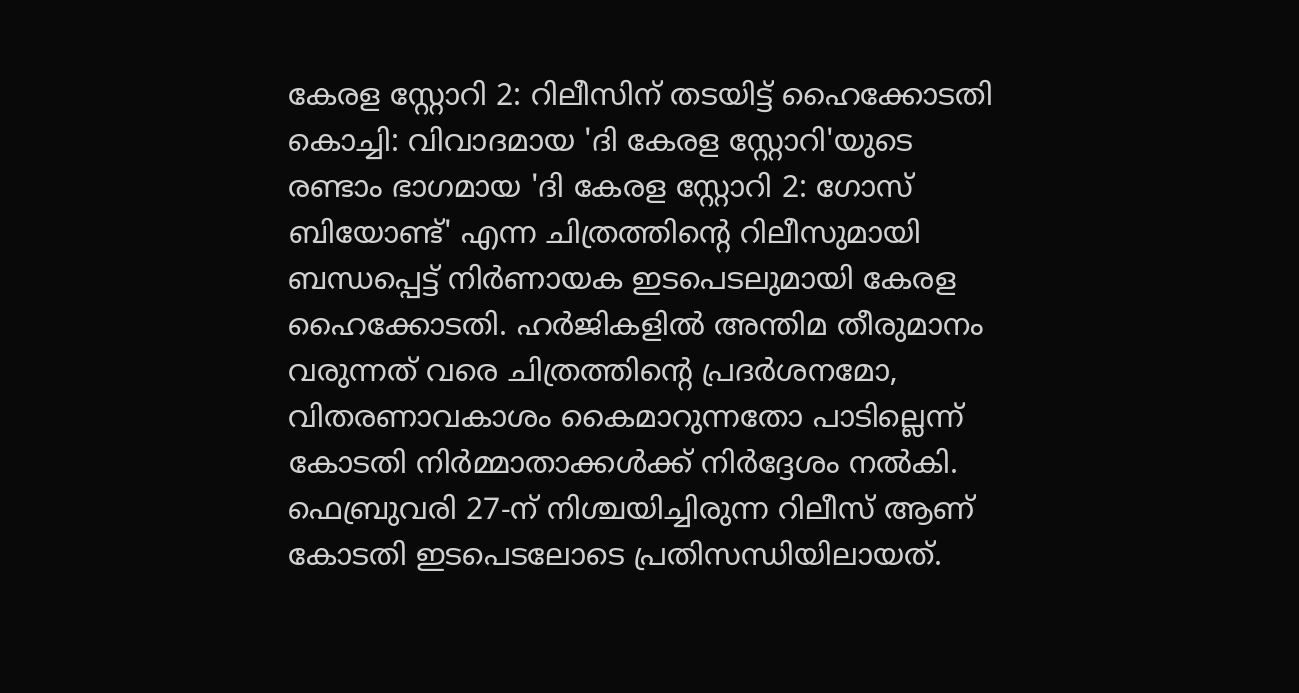കേരള സ്റ്റോറി 2: റിലീസിന് തടയിട്ട് ഹൈക്കോടതി
കൊച്ചി: വിവാദമായ 'ദി കേരള സ്റ്റോറി'യുടെ രണ്ടാം ഭാഗമായ 'ദി കേരള സ്റ്റോറി 2: ഗോസ് ബിയോണ്ട്' എന്ന ചിത്രത്തിന്റെ റിലീസുമായി ബന്ധപ്പെട്ട് നിർണായക ഇടപെടലുമായി കേരള ഹൈക്കോടതി. ഹർജികളിൽ അന്തിമ തീരുമാനം വരുന്നത് വരെ ചിത്രത്തിന്റെ പ്രദർശനമോ, വിതരണാവകാശം കൈമാറുന്നതോ പാടില്ലെന്ന് കോടതി നിർമ്മാതാക്കൾക്ക് നിർദ്ദേശം നൽകി. ഫെബ്രുവരി 27-ന് നിശ്ചയിച്ചിരുന്ന റിലീസ് ആണ് കോടതി ഇടപെടലോടെ പ്രതിസന്ധിയിലായത്.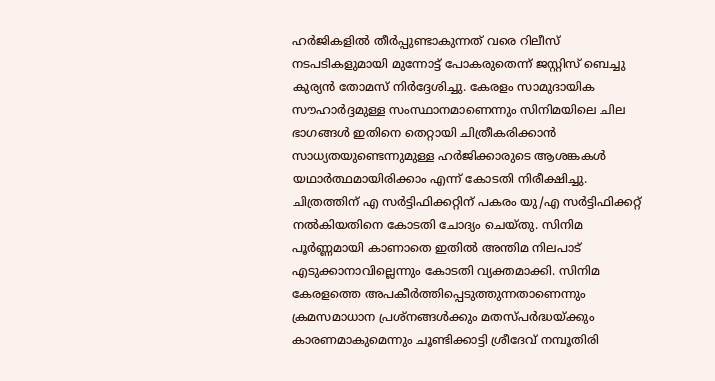ഹർജികളിൽ തീർപ്പുണ്ടാകുന്നത് വരെ റിലീസ് നടപടികളുമായി മുന്നോട്ട് പോകരുതെന്ന് ജസ്റ്റിസ് ബെച്ചു കുര്യൻ തോമസ് നിർദ്ദേശിച്ചു. കേരളം സാമുദായിക സൗഹാർദ്ദമുള്ള സംസ്ഥാനമാണെന്നും സിനിമയിലെ ചില ഭാഗങ്ങൾ ഇതിനെ തെറ്റായി ചിത്രീകരിക്കാൻ സാധ്യതയുണ്ടെന്നുമുള്ള ഹർജിക്കാരുടെ ആശങ്കകൾ യഥാർത്ഥമായിരിക്കാം എന്ന് കോടതി നിരീക്ഷിച്ചു.
ചിത്രത്തിന് എ സർട്ടിഫിക്കറ്റിന് പകരം യു/എ സർട്ടിഫിക്കറ്റ് നൽകിയതിനെ കോടതി ചോദ്യം ചെയ്തു. സിനിമ പൂർണ്ണമായി കാണാതെ ഇതിൽ അന്തിമ നിലപാട് എടുക്കാനാവില്ലെന്നും കോടതി വ്യക്തമാക്കി. സിനിമ കേരളത്തെ അപകീർത്തിപ്പെടുത്തുന്നതാണെന്നും ക്രമസമാധാന പ്രശ്നങ്ങൾക്കും മതസ്പർദ്ധയ്ക്കും കാരണമാകുമെന്നും ചൂണ്ടിക്കാട്ടി ശ്രീദേവ് നമ്പൂതിരി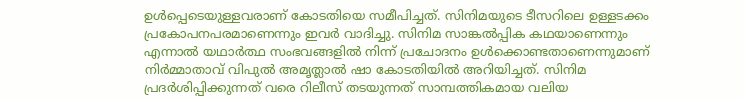ഉൾപ്പെടെയുള്ളവരാണ് കോടതിയെ സമീപിച്ചത്. സിനിമയുടെ ടീസറിലെ ഉള്ളടക്കം പ്രകോപനപരമാണെന്നും ഇവർ വാദിച്ചു. സിനിമ സാങ്കൽപ്പിക കഥയാണെന്നും എന്നാൽ യഥാർത്ഥ സംഭവങ്ങളിൽ നിന്ന് പ്രചോദനം ഉൾക്കൊണ്ടതാണെന്നുമാണ് നിർമ്മാതാവ് വിപുൽ അമൃത്ലാൽ ഷാ കോടതിയിൽ അറിയിച്ചത്. സിനിമ പ്രദർശിപ്പിക്കുന്നത് വരെ റിലീസ് തടയുന്നത് സാമ്പത്തികമായ വലിയ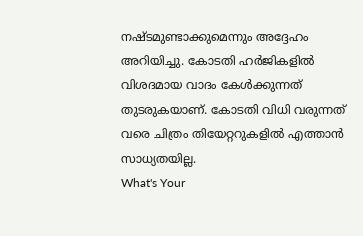നഷ്ടമുണ്ടാക്കുമെന്നും അദ്ദേഹം അറിയിച്ചു. കോടതി ഹർജികളിൽ വിശദമായ വാദം കേൾക്കുന്നത് തുടരുകയാണ്. കോടതി വിധി വരുന്നത് വരെ ചിത്രം തിയേറ്ററുകളിൽ എത്താൻ സാധ്യതയില്ല.
What's Your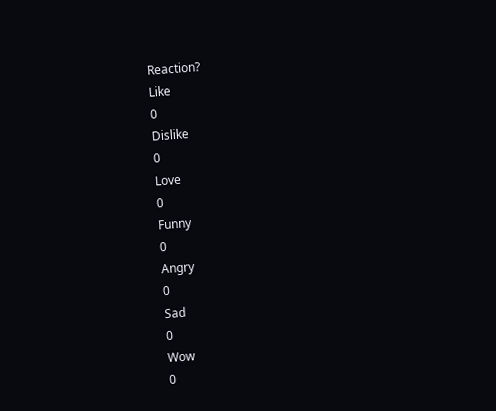Reaction?
Like
0
Dislike
0
Love
0
Funny
0
Angry
0
Sad
0
Wow
0